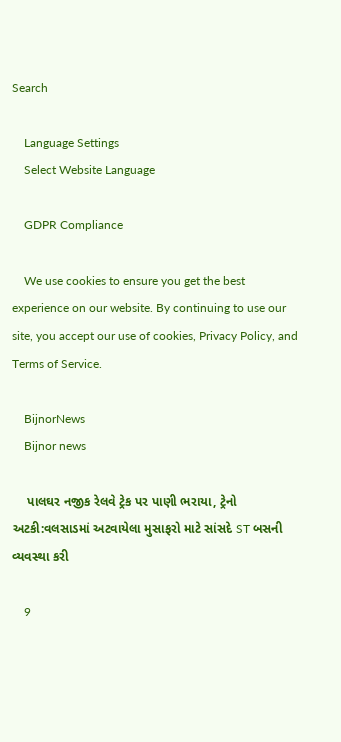Search

    Language Settings
    Select Website Language

    GDPR Compliance

    We use cookies to ensure you get the best experience on our website. By continuing to use our site, you accept our use of cookies, Privacy Policy, and Terms of Service.

    BijnorNews
    Bijnor news

    પાલઘર નજીક રેલવે ટ્રેક પર પાણી ભરાયા, ટ્રેનો અટકી:વલસાડમાં અટવાયેલા મુસાફરો માટે સાંસદે ST બસની વ્યવસ્થા કરી

    9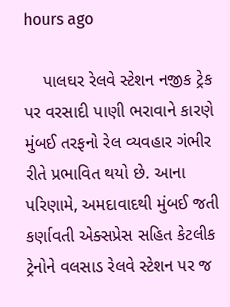hours ago

    પાલઘર રેલવે સ્ટેશન નજીક ટ્રેક પર વરસાદી પાણી ભરાવાને કારણે મુંબઈ તરફનો રેલ વ્યવહાર ગંભીર રીતે પ્રભાવિત થયો છે. આના પરિણામે, અમદાવાદથી મુંબઈ જતી કર્ણાવતી એક્સપ્રેસ સહિત કેટલીક ટ્રેનોને વલસાડ રેલવે સ્ટેશન પર જ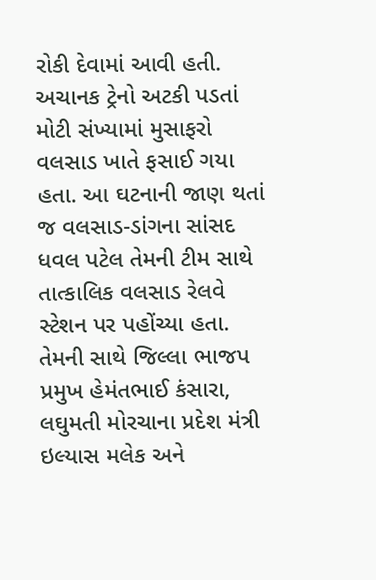રોકી દેવામાં આવી હતી. અચાનક ટ્રેનો અટકી પડતાં મોટી સંખ્યામાં મુસાફરો વલસાડ ખાતે ફસાઈ ગયા હતા. આ ઘટનાની જાણ થતાં જ વલસાડ-ડાંગના સાંસદ ધવલ પટેલ તેમની ટીમ સાથે તાત્કાલિક વલસાડ રેલવે સ્ટેશન પર પહોંચ્યા હતા. તેમની સાથે જિલ્લા ભાજપ પ્રમુખ હેમંતભાઈ કંસારા, લઘુમતી મોરચાના પ્રદેશ મંત્રી ઇલ્યાસ મલેક અને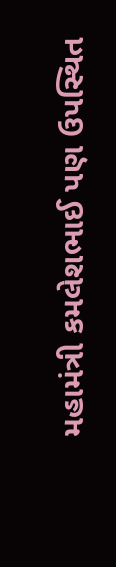મહામંત્રી કમલેશભાઈ પણ ઉપસ્થિત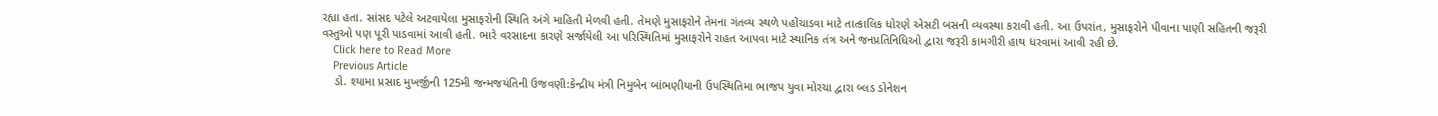રહ્યા હતા. સાંસદ પટેલે અટવાયેલા મુસાફરોની સ્થિતિ અંગે માહિતી મેળવી હતી. તેમણે મુસાફરોને તેમના ગંતવ્ય સ્થળે પહોંચાડવા માટે તાત્કાલિક ધોરણે એસટી બસની વ્યવસ્થા કરાવી હતી. આ ઉપરાંત, મુસાફરોને પીવાના પાણી સહિતની જરૂરી વસ્તુઓ પણ પૂરી પાડવામાં આવી હતી. ભારે વરસાદના કારણે સર્જાયેલી આ પરિસ્થિતિમાં મુસાફરોને રાહત આપવા માટે સ્થાનિક તંત્ર અને જનપ્રતિનિધિઓ દ્વારા જરૂરી કામગીરી હાથ ધરવામાં આવી રહી છે.
    Click here to Read More
    Previous Article
    ડો. શ્યામા પ્રસાદ મુખર્જીની 125મી જન્મજયંતિની ઉજવણી:કેન્દ્રીય મંત્રી નિમુબેન બાંભણીયાની ઉપસ્થિતિમા ભાજપ યુવા મોરચા દ્વારા બ્લડ ડોનેશન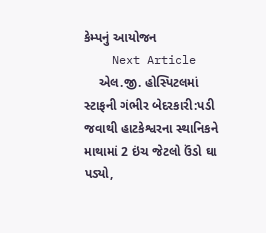કેમ્પનું આયોજન
    Next Article
    એલ.જી. હોસ્પિટલમાં સ્ટાફની ગંભીર બેદરકારી:પડી જવાથી હાટકેશ્વરના સ્થાનિકને માથામાં 2 ઇંચ જેટલો ઉંડો ઘા પડ્યો,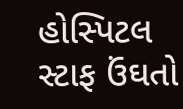હોસ્પિટલ સ્ટાફ ઉંઘતો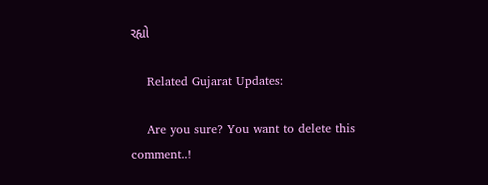રહ્યો

    Related Gujarat Updates:

    Are you sure? You want to delete this comment..!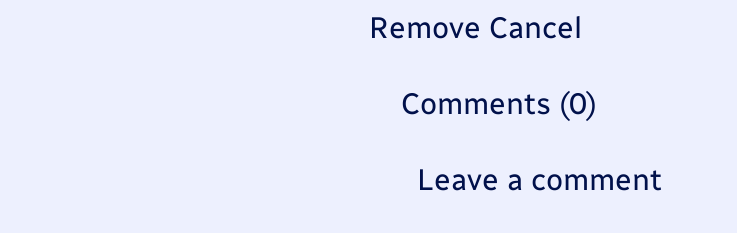Remove Cancel

    Comments (0)

      Leave a comment